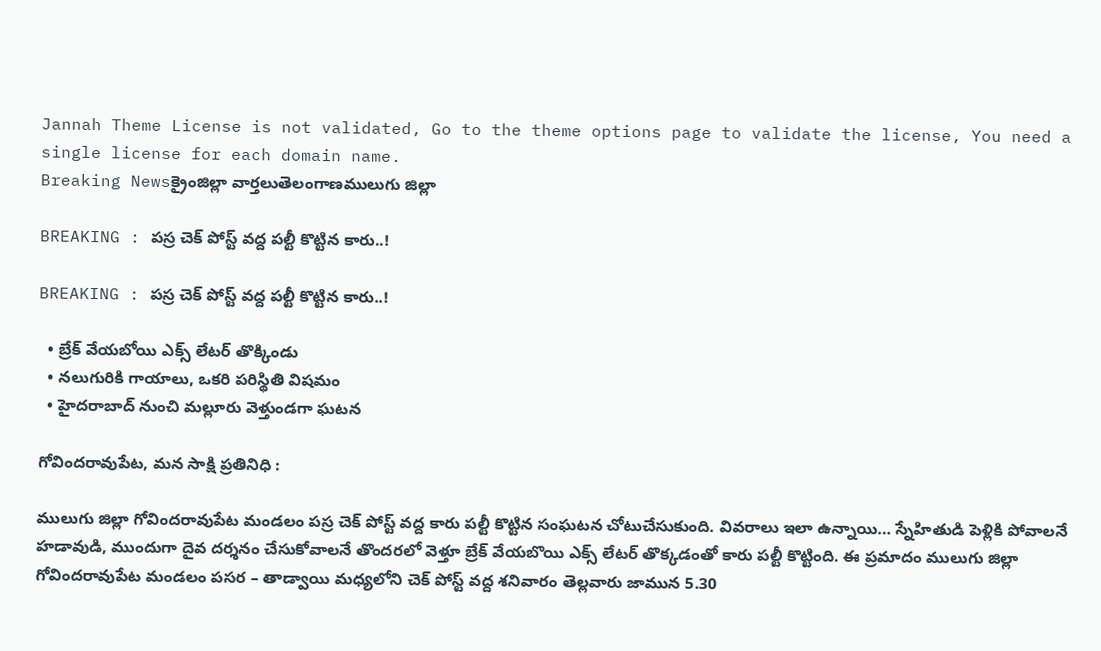Jannah Theme License is not validated, Go to the theme options page to validate the license, You need a single license for each domain name.
Breaking Newsక్రైంజిల్లా వార్తలుతెలంగాణములుగు జిల్లా

BREAKING : పస్ర చెక్ పోస్ట్ వద్ద పల్టీ కొట్టిన కారు..!

BREAKING : పస్ర చెక్ పోస్ట్ వద్ద పల్టీ కొట్టిన కారు..!

  • బ్రేక్ వేయబోయి ఎక్స్ లేటర్ తొక్కిండు
  • నలుగురికి గాయాలు, ఒకరి పరిస్థితి విషమం
  • హైదరాబాద్ నుంచి మల్లూరు వెళ్తుండగా ఘటన

గోవిందరావుపేట, మన సాక్షి ప్రతినిధి :

ములుగు జిల్లా గోవిందరావుపేట మండలం పస్ర చెక్ పోస్ట్ వద్ద కారు పల్టీ కొట్టిన సంఘటన చోటుచేసుకుంది. వివరాలు ఇలా ఉన్నాయి… స్నేహితుడి పెళ్లికి పోవాలనే హడావుడి, ముందుగా దైవ దర్శనం చేసుకోవాలనే తొందరలో వెళ్తూ బ్రేక్ వేయబొయి ఎక్స్ లేటర్ తొక్కడంతో కారు పల్టీ కొట్టింది. ఈ ప్రమాదం ములుగు జిల్లా గోవిందరావుపేట మండలం పసర – తాడ్వాయి మధ్యలోని చెక్ పోస్ట్ వద్ద శనివారం తెల్లవారు జామున 5.30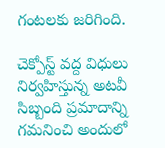గంటలకు జరిగింది.

చెక్పోస్ట్ వద్ద విధులు నిర్వహిస్తున్న అటవీ సిబ్బంది ప్రమాదాన్ని గమనించి అందులో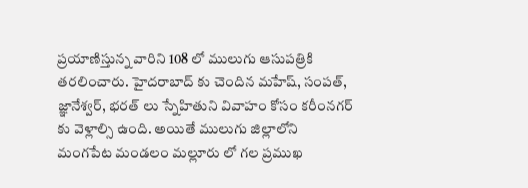ప్రయాణిస్తున్న వారిని 108 లో ములుగు ఆసుపత్రికి తరలించారు. హైదరాబాద్ కు చెందిన మహేష్, సంపత్, జ్ఞానేశ్వర్, భరత్ లు స్నేహితుని వివాహం కోసం కరీంనగర్ కు వెళ్లాల్సి ఉంది. అయితే ములుగు జిల్లాలోని మంగపేట మండలం మల్లూరు లో గల ప్రముఖ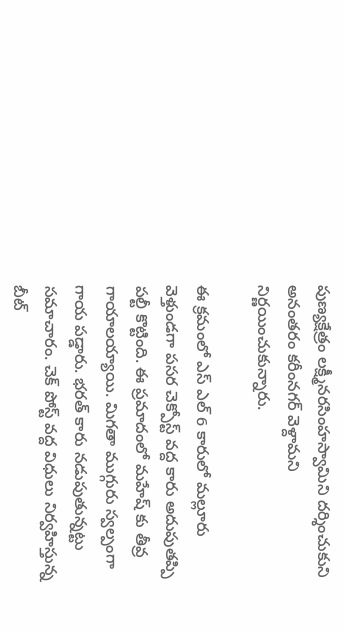పుణ్యక్షేత్రం లక్ష్మీనరసింహస్వామిని దర్శించుకుని అనంతరం కరీంనగర్ వెళ్దామని నిర్ణయించుకున్నారు.

ఈ క్రమంలో ఎస్ ఎల్ 6 కారులో మల్లూరు వెళ్తుండగా పసర చెక్పోస్ట్ వద్ద కారు అదుపుతప్పి పల్టీ కొట్టింది. ఈ ప్రమాదంలో మహేష్ కు తీవ్ర గాయాలయ్యాయి. మిగతా ముగ్గురు స్వల్పంగా గాయ పడ్డారు. భరత్ కారు నడుపుతున్నట్టు సమాచారం. చెక్ పోస్ట్ వద్ద విధులు నిర్వహిస్తున్న బీట్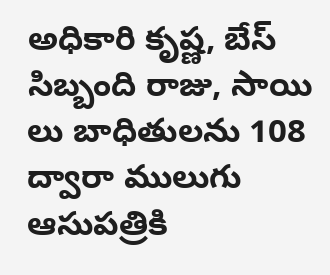అధికారి కృష్ణ, బేస్ సిబ్బంది రాజు, సాయి లు బాధితులను 108 ద్వారా ములుగు ఆసుపత్రికి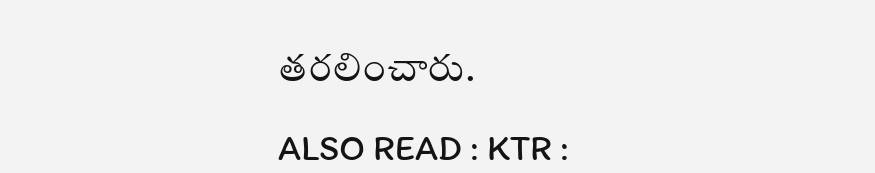తరలించారు.

ALSO READ : KTR :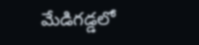మేడిగ‌డ్డ‌లో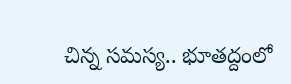చిన్న స‌మ‌స్య‌.. భూత‌ద్దంలో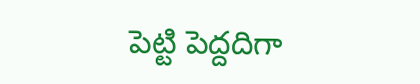పెట్టి పెద్ద‌దిగా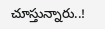చూస్తున్నారు..!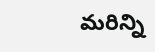మరిన్ని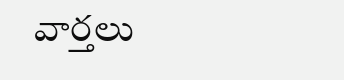వార్తలు